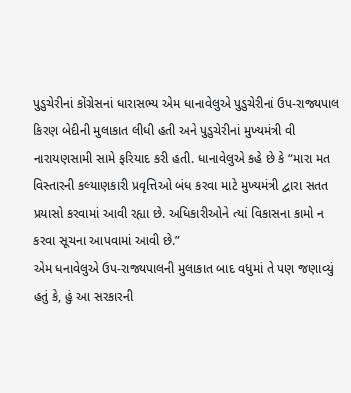પુડુચેરીનાં કોંગ્રેસનાં ધારાસભ્ય એમ ધાનાવેલુએ પુડુચેરીનાં ઉપ-રાજ્યપાલ કિરણ બેદીની મુલાકાત લીધી હતી અને પુડુચેરીનાં મુખ્યમંત્રી વી નારાયણસામી સામે ફરિયાદ કરી હતી. ધાનાવેલુએ કહે છે કે “મારા મત વિસ્તારની કલ્યાણકારી પ્રવૃત્તિઓ બંધ કરવા માટે મુખ્યમંત્રી દ્વારા સતત પ્રયાસો કરવામાં આવી રહ્યા છે. અધિકારીઓને ત્યાં વિકાસના કામો ન કરવા સૂચના આપવામાં આવી છે.”
એમ ધનાવેલુએ ઉપ-રાજ્યપાલની મુલાકાત બાદ વધુમાં તે પણ જણાવ્યું હતું કે, હું આ સરકારની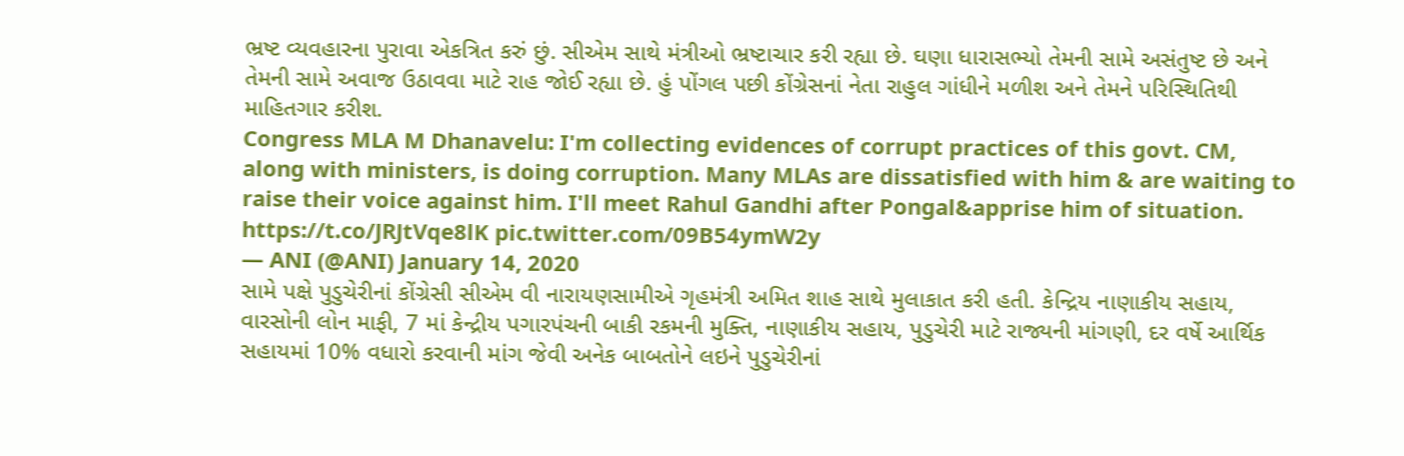ભ્રષ્ટ વ્યવહારના પુરાવા એકત્રિત કરું છું. સીએમ સાથે મંત્રીઓ ભ્રષ્ટાચાર કરી રહ્યા છે. ઘણા ધારાસભ્યો તેમની સામે અસંતુષ્ટ છે અને તેમની સામે અવાજ ઉઠાવવા માટે રાહ જોઈ રહ્યા છે. હું પોંગલ પછી કોંગ્રેસનાં નેતા રાહુલ ગાંધીને મળીશ અને તેમને પરિસ્થિતિથી માહિતગાર કરીશ.
Congress MLA M Dhanavelu: I'm collecting evidences of corrupt practices of this govt. CM, along with ministers, is doing corruption. Many MLAs are dissatisfied with him & are waiting to raise their voice against him. I'll meet Rahul Gandhi after Pongal&apprise him of situation. https://t.co/JRJtVqe8lK pic.twitter.com/09B54ymW2y
— ANI (@ANI) January 14, 2020
સામે પક્ષે પુડુચેરીનાં કોંગ્રેસી સીએમ વી નારાયણસામીએ ગૃહમંત્રી અમિત શાહ સાથે મુલાકાત કરી હતી. કેન્દ્રિય નાણાકીય સહાય, વારસોની લોન માફી, 7 માં કેન્દ્રીય પગારપંચની બાકી રકમની મુક્તિ, નાણાકીય સહાય, પુડુચેરી માટે રાજ્યની માંગણી, દર વર્ષે આર્થિક સહાયમાં 10% વધારો કરવાની માંગ જેવી અનેક બાબતોને લઇને પુડુચેરીનાં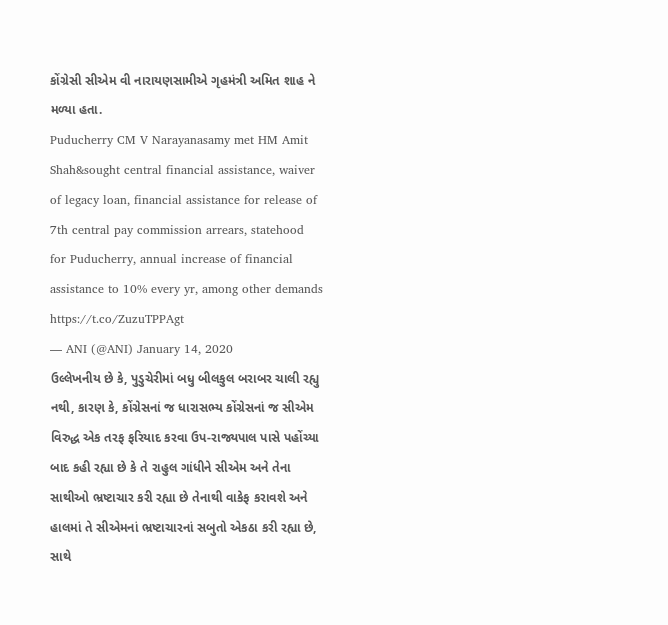કોંગ્રેસી સીએમ વી નારાયણસામીએ ગૃહમંત્રી અમિત શાહ ને મળ્યા હતા.
Puducherry CM V Narayanasamy met HM Amit Shah&sought central financial assistance, waiver of legacy loan, financial assistance for release of 7th central pay commission arrears, statehood for Puducherry, annual increase of financial assistance to 10% every yr, among other demands https://t.co/ZuzuTPPAgt
— ANI (@ANI) January 14, 2020
ઉલ્લેખનીય છે કે, પુડુચેરીમાં બધુ બીલકુલ બરાબર ચાલી રહ્યુ નથી, કારણ કે, કોંગ્રેસનાં જ ધારાસભ્ય કોંગ્રેસનાં જ સીએમ વિરુદ્ધ એક તરફ ફરિયાદ કરવા ઉપ-રાજ્યપાલ પાસે પહોંચ્યા બાદ કહી રહ્યા છે કે તે રાહુલ ગાંધીને સીએમ અને તેના સાથીઓ ભ્રષ્ટાચાર કરી રહ્યા છે તેનાથી વાકેફ કરાવશે અને હાલમાં તે સીએમનાં ભ્રષ્ટાચારનાં સબુતો એકઠા કરી રહ્યા છે, સાથે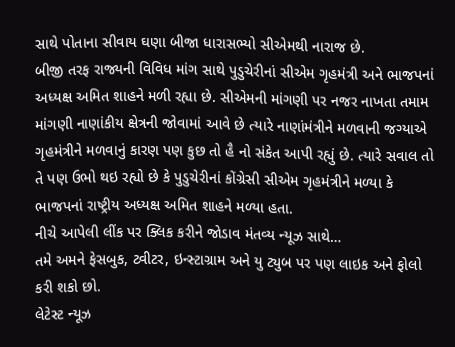સાથે પોતાના સીવાય ઘણા બીજા ધારાસભ્યો સીએમથી નારાજ છે.
બીજી તરફ રાજ્યની વિવિધ માંગ સાથે પુડુચેરીનાં સીએમ ગૃહમંત્રી અને ભાજપનાં અધ્યક્ષ અમિત શાહને મળી રહ્યા છે. સીએમની માંગણી પર નજર નાખતા તમામ માંગણી નાણાંકીય ક્ષેત્રની જોવામાં આવે છે ત્યારે નાણાંમંત્રીને મળવાની જગ્યાએ ગૃહમંત્રીને મળવાનું કારણ પણ કુછ તો હૈ નો સંકેત આપી રહ્યું છે. ત્યારે સવાલ તો તે પણ ઉભો થઇ રહ્યો છે કે પુડુચેરીનાં કોંગ્રેસી સીએમ ગૃહમંત્રીને મળ્યા કે ભાજપનાં રાષ્ટ્રીય અધ્યક્ષ અમિત શાહને મળ્યા હતા.
નીચે આપેલી લીંક પર ક્લિક કરીને જોડાવ મંતવ્ય ન્યૂઝ સાથે…
તમે અમને ફેસબુક, ટ્વીટર, ઇન્સ્ટાગ્રામ અને યુ ટ્યુબ પર પણ લાઇક અને ફોલો કરી શકો છો.
લેટેસ્ટ ન્યૂઝ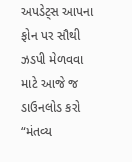અપડેટ્સ આપના ફોન પર સૌથી ઝડપી મેળવવા માટે આજે જ ડાઉનલોડ કરો “મંતવ્ય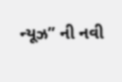ન્યૂઝ” ની નવી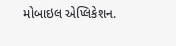મોબાઇલ એપ્લિકેશન.